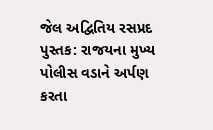જેલ અદ્વિતિય રસપ્રદ પુસ્તક: રાજયના મુખ્ય પોલીસ વડાને અર્પણ કરતા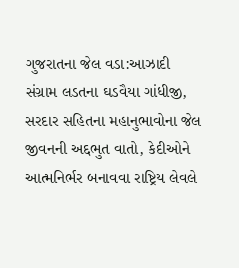ગુજરાતના જેલ વડા:આઝાદી સંગ્રામ લડતના ઘડવૈયા ગાંધીજી, સરદાર સહિતના મહાનુભાવોના જેલ જીવનની અદ્દભુત વાતો, કેદીઓને આત્મનિર્ભર બનાવવા રાષ્ટ્રિય લેવલે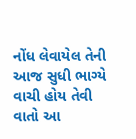નોંધ લેવાયેલ તેની આજ સુધી ભાગ્યે વાચી હોય તેવી વાતો આ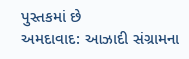પુસ્તકમાં છે
અમદાવાદ: આઝાદી સંગ્રામના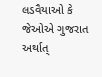લડવૈયાઓ કે જેઓએ ગુજરાત અર્થાત્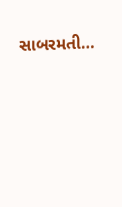સાબરમતી…